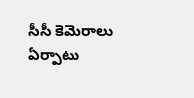సీసీ కెమెరాలు ఏర్పాటు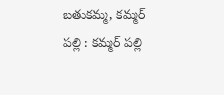బతుకమ్మ, కమ్మర్ పల్లి : కమ్మర్ పల్లి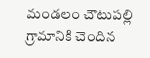మండలం చౌటుపల్లి గ్రామానికి చెందిన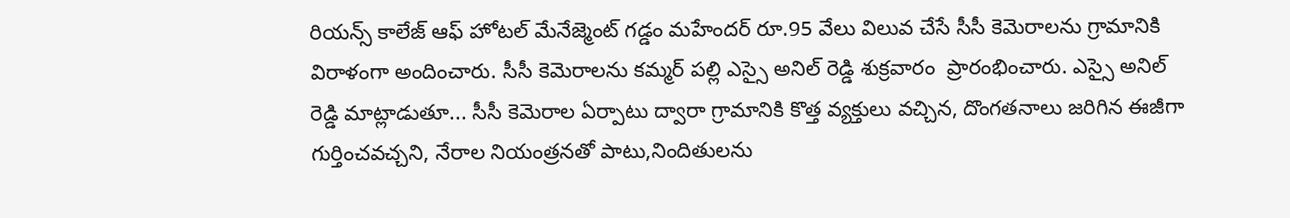రియన్స్ కాలేజ్ ఆఫ్ హోటల్ మేనేజ్మెంట్ గడ్డం మహేందర్ రూ.95 వేలు విలువ చేసే సీసీ కెమెరాలను గ్రామానికి విరాళంగా అందించారు. సీసీ కెమెరాలను కమ్మర్ పల్లి ఎస్సై అనిల్ రెడ్డి శుక్రవారం  ప్రారంభించారు. ఎస్సై అనిల్ రెడ్డి మాట్లాడుతూ... సీసీ కెమెరాల ఏర్పాటు ద్వారా గ్రామానికి కొత్త వ్యక్తులు వచ్చిన, దొంగతనాలు జరిగిన ఈజీగా గుర్తించవచ్చని, నేరాల నియంత్రనతో పాటు,నిందితులను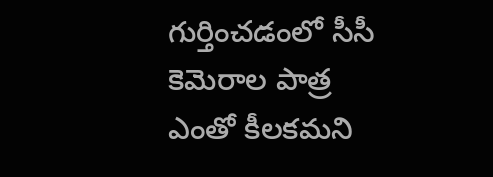గుర్తించడంలో సీసీ కెమెరాల పాత్ర ఎంతో కీలకమని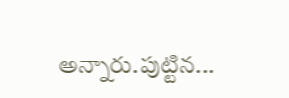అన్నారు.పుట్టిన...